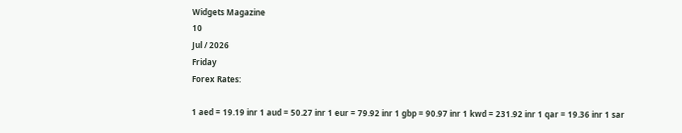Widgets Magazine
10
Jul / 2026
Friday
Forex Rates:

1 aed = 19.19 inr 1 aud = 50.27 inr 1 eur = 79.92 inr 1 gbp = 90.97 inr 1 kwd = 231.92 inr 1 qar = 19.36 inr 1 sar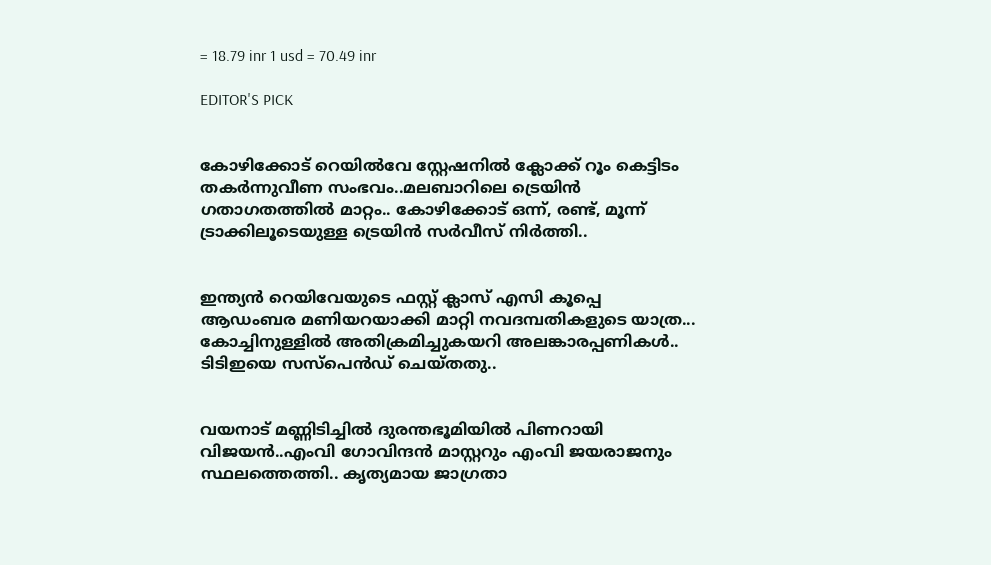= 18.79 inr 1 usd = 70.49 inr

EDITOR'S PICK


കോഴിക്കോട് റെയിൽവേ സ്റ്റേഷനിൽ ക്ലോക്ക് റൂം കെട്ടിടം തകർന്നുവീണ സംഭവം..മലബാറിലെ ട്രെയിൻ ഗതാഗതത്തിൽ മാറ്റം.. കോഴിക്കോട് ഒന്ന്, രണ്ട്, മൂന്ന് ട്രാക്കിലൂടെയുള്ള ട്രെയിൻ സർവീസ് നിർത്തി..


ഇന്ത്യന്‍ റെയിവേയുടെ ഫസ്റ്റ് ക്ലാസ് എസി കൂപ്പെ ആഡംബര മണിയറയാക്കി മാറ്റി നവദമ്പതികളുടെ യാത്ര... കോച്ചിനുള്ളില്‍ അതിക്രമിച്ചുകയറി അലങ്കാരപ്പണികള്‍.. ടിടിഇയെ സസ്പെന്‍ഡ് ചെയ്തതു..


വയനാട് മണ്ണിടിച്ചിൽ ദുരന്തഭൂമിയിൽ പിണറായി വിജയൻ..എംവി ഗോവിന്ദൻ മാസ്റ്ററും എംവി ജയരാജനും സ്ഥലത്തെത്തി.. കൃത്യമായ ജാഗ്രതാ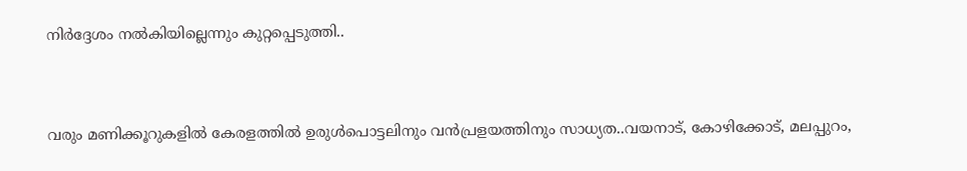നിർദ്ദേശം നൽകിയില്ലെന്നും കുറ്റപ്പെടുത്തി..


വരും മണിക്കൂറുകളില്‍ കേരളത്തില്‍ ഉരുള്‍പൊട്ടലിനും വന്‍പ്രളയത്തിനും സാധ്യത..വയനാട്, കോഴിക്കോട്, മലപ്പുറം,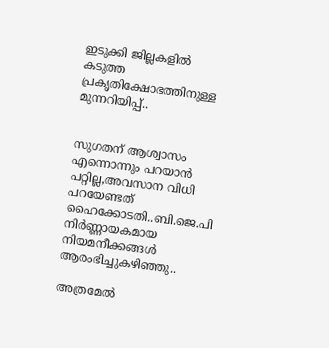ഇടുക്കി ജില്ലകളില്‍ കടുത്ത പ്രകൃതിക്ഷോഭത്തിനുള്ള മുന്നറിയിപ്പ്..


സുഗതന് ആശ്വാസം എന്നൊന്നും പറയാൻ പറ്റില്ല,അവസാന വിധി പറയേണ്ടത് ഹൈക്കോടതി..ബി.ജെ.പി നിര്‍ണ്ണായകമായ നിയമനീക്കങ്ങള്‍ ആരംഭിച്ചുകഴിഞ്ഞു..

അത്രമേല്‍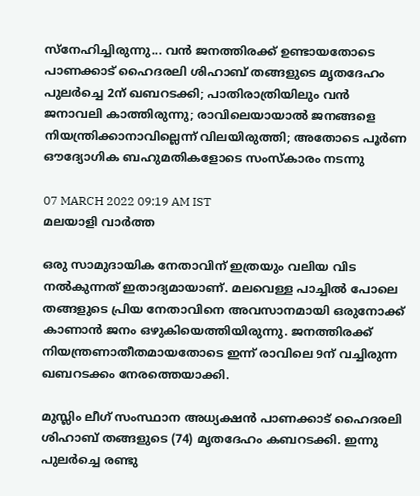സ്‌നേഹിച്ചിരുന്നു... വന്‍ ജനത്തിരക്ക് ഉണ്ടായതോടെ പാണക്കാട് ഹൈദരലി ശിഹാബ് തങ്ങളുടെ മൃതദേഹം പുലര്‍ച്ചെ 2ന് ഖബറടക്കി; പാതിരാത്രിയിലും വന്‍ ജനാവലി കാത്തിരുന്നു; രാവിലെയായാല്‍ ജനങ്ങളെ നിയന്ത്രിക്കാനാവില്ലെന്ന് വിലയിരുത്തി; അതോടെ പൂര്‍ണ ഔദ്യോഗിക ബഹുമതികളോടെ സംസ്‌കാരം നടന്നു

07 MARCH 2022 09:19 AM IST
മലയാളി വാര്‍ത്ത

ഒരു സാമുദായിക നേതാവിന് ഇത്രയും വലിയ വിട നല്‍കുന്നത് ഇതാദ്യമായാണ്. മലവെള്ള പാച്ചില്‍ പോലെ തങ്ങളുടെ പ്രിയ നേതാവിനെ അവസാനമായി ഒരുനോക്ക് കാണാന്‍ ജനം ഒഴുകിയെത്തിയിരുന്നു. ജനത്തിരക്ക് നിയന്ത്രണാതീതമായതോടെ ഇന്ന് രാവിലെ 9ന് വച്ചിരുന്ന ഖബറടക്കം നേരത്തെയാക്കി.

മുസ്ലിം ലീഗ് സംസ്ഥാന അധ്യക്ഷന്‍ പാണക്കാട് ഹൈദരലി ശിഹാബ് തങ്ങളുടെ (74) മൃതദേഹം കബറടക്കി. ഇന്നു പുലര്‍ച്ചെ രണ്ടു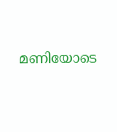മണിയോടെ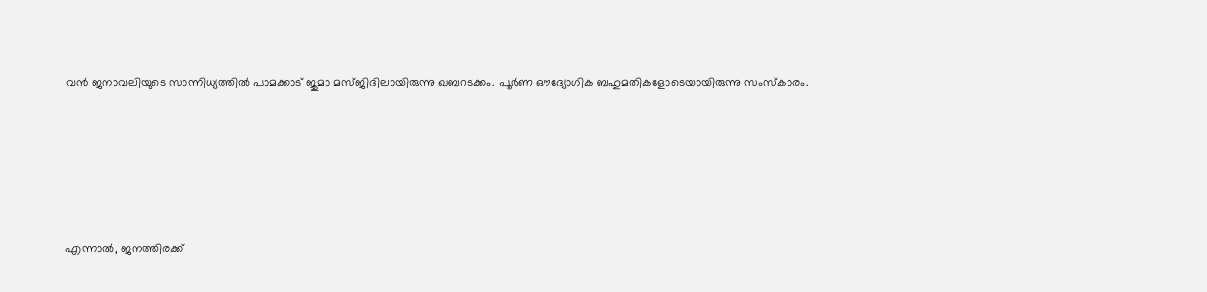വന്‍ ജനാവലിയുടെ സാന്നിധ്യത്തില്‍ പാമക്കാട് ജുമാ മസ്ജിദിലായിരുന്നു ഖബറടക്കം. പൂര്‍ണ ഔദ്യോഗിക ബഹുമതികളോടെയായിരുന്നു സംസ്‌കാരം.





എന്നാല്‍, ജനത്തിരക്ക്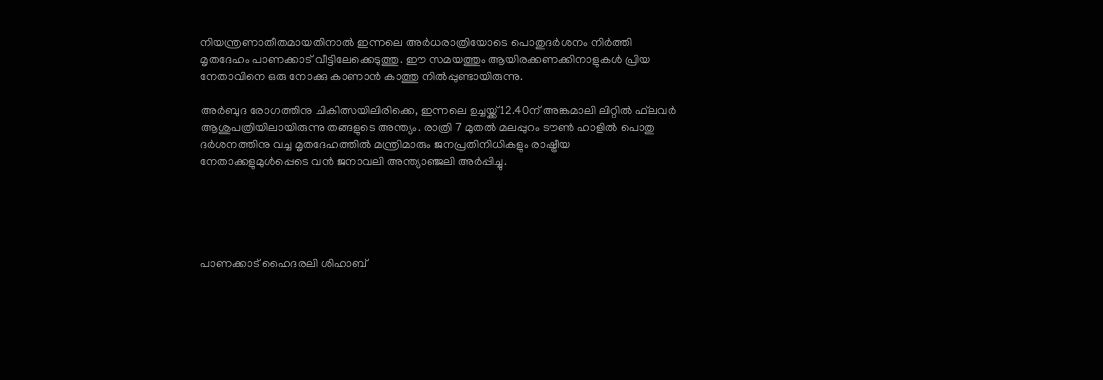നിയന്ത്രണാതീതമായതിനാല്‍ ഇന്നലെ അര്‍ധരാത്രിയോടെ പൊതുദര്‍ശനം നിര്‍ത്തി മൃതദേഹം പാണക്കാട് വീട്ടിലേക്കെടുത്തു. ഈ സമയത്തും ആയിരക്കണക്കിനാളുകള്‍ പ്രിയ നേതാവിനെ ഒരു നോക്കു കാണാന്‍ കാത്തു നില്‍പ്പുണ്ടായിരുന്നു.

അര്‍ബുദ രോഗത്തിനു ചികിത്സയിലിരിക്കെ, ഇന്നലെ ഉച്ചയ്ക്ക് 12.40ന് അങ്കമാലി ലിറ്റില്‍ ഫ്‌ലവര്‍ ആശുപത്രിയിലായിരുന്നു തങ്ങളുടെ അന്ത്യം. രാത്രി 7 മുതല്‍ മലപ്പുറം ടൗണ്‍ ഹാളില്‍ പൊതു ദര്‍ശനത്തിനു വച്ച മൃതദേഹത്തില്‍ മന്ത്രിമാരും ജനപ്രതിനിധികളും രാഷ്ട്രീയ നേതാക്കളുമുള്‍പ്പെടെ വന്‍ ജനാവലി അന്ത്യാഞ്ജലി അര്‍പ്പിച്ചു.





പാണക്കാട് ഹൈദരലി ശിഹാബ്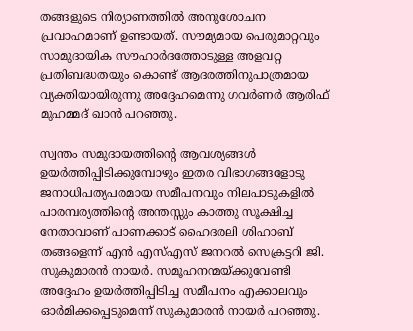തങ്ങളുടെ നിര്യാണത്തില്‍ അനുശോചന പ്രവാഹമാണ് ഉണ്ടായത്. സൗമ്യമായ പെരുമാറ്റവും സാമുദായിക സൗഹാര്‍ദത്തോടുള്ള അളവറ്റ പ്രതിബദ്ധതയും കൊണ്ട് ആദരത്തിനുപാത്രമായ വ്യക്തിയായിരുന്നു അദ്ദേഹമെന്നു ഗവര്‍ണര്‍ ആരിഫ് മുഹമ്മദ് ഖാന്‍ പറഞ്ഞു.

സ്വന്തം സമുദായത്തിന്റെ ആവശ്യങ്ങള്‍ ഉയര്‍ത്തിപ്പിടിക്കുമ്പോഴും ഇതര വിഭാഗങ്ങളോടു ജനാധിപത്യപരമായ സമീപനവും നിലപാടുകളില്‍ പാരമ്പര്യത്തിന്റെ അന്തസ്സും കാത്തു സൂക്ഷിച്ച നേതാവാണ് പാണക്കാട് ഹൈദരലി ശിഹാബ് തങ്ങളെന്ന് എന്‍ എസ്എസ് ജനറല്‍ സെക്രട്ടറി ജി. സുകുമാരന്‍ നായര്‍. സമൂഹനന്മയ്ക്കുവേണ്ടി അദ്ദേഹം ഉയര്‍ത്തിപ്പിടിച്ച സമീപനം എക്കാലവും ഓര്‍മിക്കപ്പെടുമെന്ന് സുകുമാരന്‍ നായര്‍ പറഞ്ഞു.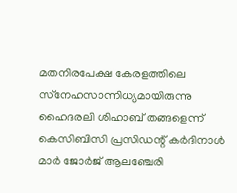മതനിരപേക്ഷ കേരളത്തിലെ സ്‌നേഹസാന്നിധ്യമായിരുന്നു ഹൈദരലി ശിഹാബ് തങ്ങളെന്ന് കെസിബിസി പ്രസിഡന്റ് കര്‍ദിനാള്‍ മാര്‍ ജോര്‍ജ് ആലഞ്ചേരി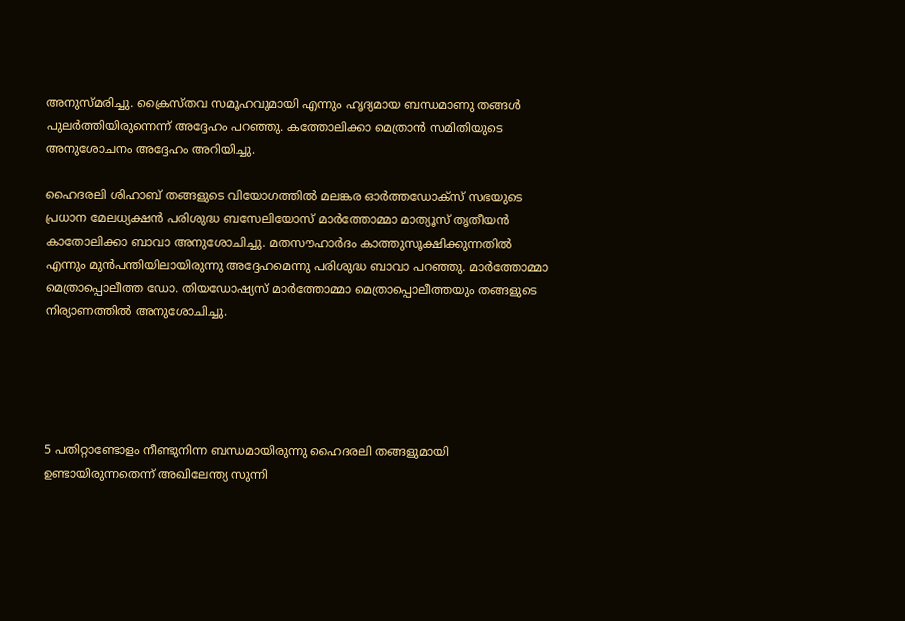അനുസ്മരിച്ചു. ക്രൈസ്തവ സമൂഹവുമായി എന്നും ഹൃദ്യമായ ബന്ധമാണു തങ്ങള്‍ പുലര്‍ത്തിയിരുന്നെന്ന് അദ്ദേഹം പറഞ്ഞു. കത്തോലിക്കാ മെത്രാന്‍ സമിതിയുടെ അനുശോചനം അദ്ദേഹം അറിയിച്ചു.

ഹൈദരലി ശിഹാബ് തങ്ങളുടെ വിയോഗത്തില്‍ മലങ്കര ഓര്‍ത്തഡോക്‌സ് സഭയുടെ പ്രധാന മേലധ്യക്ഷന്‍ പരിശുദ്ധ ബസേലിയോസ് മാര്‍ത്തോമ്മാ മാത്യൂസ് തൃതീയന്‍ കാതോലിക്കാ ബാവാ അനുശോചിച്ചു. മതസൗഹാര്‍ദം കാത്തുസൂക്ഷിക്കുന്നതില്‍ എന്നും മുന്‍പന്തിയിലായിരുന്നു അദ്ദേഹമെന്നു പരിശുദ്ധ ബാവാ പറഞ്ഞു. മാര്‍ത്തോമ്മാ മെത്രാപ്പൊലീത്ത ഡോ. തിയഡോഷ്യസ് മാര്‍ത്തോമ്മാ മെത്രാപ്പൊലീത്തയും തങ്ങളുടെ നിര്യാണത്തില്‍ അനുശോചിച്ചു.





5 പതിറ്റാണ്ടോളം നീണ്ടുനിന്ന ബന്ധമായിരുന്നു ഹൈദരലി തങ്ങളുമായി ഉണ്ടായിരുന്നതെന്ന് അഖിലേന്ത്യ സുന്നി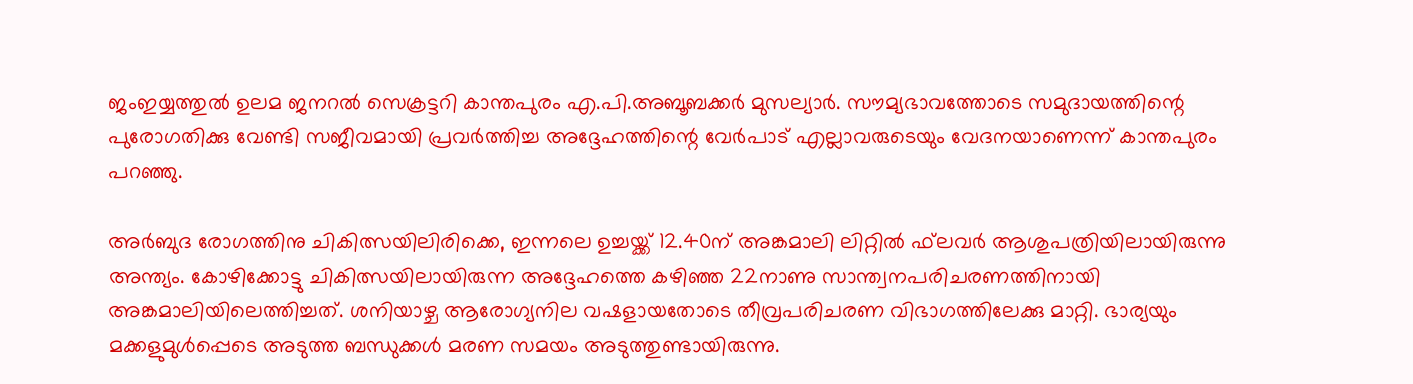ജംഇയ്യത്തുല്‍ ഉലമ ജനറല്‍ സെക്രട്ടറി കാന്തപുരം എ.പി.അബൂബക്കര്‍ മുസല്യാര്‍. സൗമ്യഭാവത്തോടെ സമുദായത്തിന്റെ പുരോഗതിക്കു വേണ്ടി സജീവമായി പ്രവര്‍ത്തിച്ച അദ്ദേഹത്തിന്റെ വേര്‍പാട് എല്ലാവരുടെയും വേദനയാണെന്ന് കാന്തപുരം പറഞ്ഞു.

അര്‍ബുദ രോഗത്തിനു ചികിത്സയിലിരിക്കെ, ഇന്നലെ ഉച്ചയ്ക്ക് 12.40ന് അങ്കമാലി ലിറ്റില്‍ ഫ്‌ലവര്‍ ആശുപത്രിയിലായിരുന്നു അന്ത്യം. കോഴിക്കോട്ടു ചികിത്സയിലായിരുന്ന അദ്ദേഹത്തെ കഴിഞ്ഞ 22നാണു സാന്ത്വനപരിചരണത്തിനായി അങ്കമാലിയിലെത്തിച്ചത്. ശനിയാഴ്ച ആരോഗ്യനില വഷളായതോടെ തീവ്രപരിചരണ വിഭാഗത്തിലേക്കു മാറ്റി. ഭാര്യയും മക്കളുമുള്‍പ്പെടെ അടുത്ത ബന്ധുക്കള്‍ മരണ സമയം അടുത്തുണ്ടായിരുന്നു.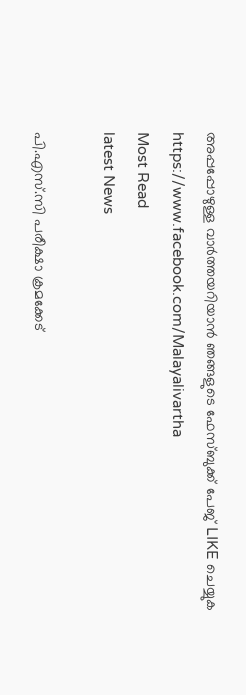അപ്പപ്പോഴുള്ള വാര്‍ത്തയറിയാന്‍ ഞങ്ങളുടെ ഫേസ്‌ബുക്ക്‌ പേജ് LIKE ചെയ്യുക
https://www.facebook.com/Malayalivartha
Most Read
latest News

പി.എസ്.സി പരീക്ഷാ ക്രമക്കേട്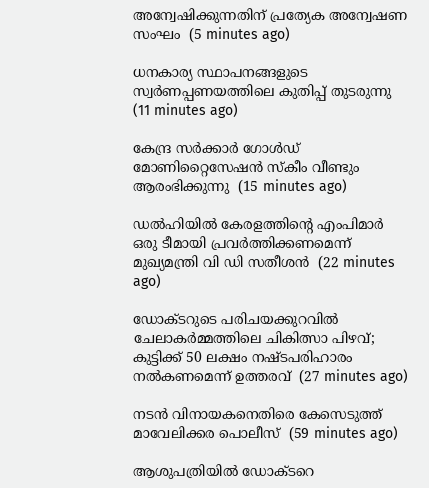അന്വേഷിക്കുന്നതിന് പ്രത്യേക അന്വേഷണ സംഘം  (5 minutes ago)

ധനകാര്യ സ്ഥാപനങ്ങളുടെ സ്വര്‍ണപ്പണയത്തിലെ കുതിപ്പ് തുടരുന്നു  (11 minutes ago)

കേന്ദ്ര സര്‍ക്കാര്‍ ഗോള്‍ഡ് മോണിറ്റൈസേഷന്‍ സ്‌കീം വീണ്ടും ആരംഭിക്കുന്നു  (15 minutes ago)

ഡല്‍ഹിയില്‍ കേരളത്തിന്റെ എംപിമാര്‍ ഒരു ടീമായി പ്രവര്‍ത്തിക്കണമെന്ന് മുഖ്യമന്ത്രി വി ഡി സതീശന്‍  (22 minutes ago)

ഡോക്ടറുടെ പരിചയക്കുറവില്‍ ചേലാകര്‍മ്മത്തിലെ ചികിത്സാ പിഴവ്; കുട്ടിക്ക് 50 ലക്ഷം നഷ്ടപരിഹാരം നല്‍കണമെന്ന് ഉത്തരവ്  (27 minutes ago)

നടന്‍ വിനായകനെതിരെ കേസെടുത്ത് മാവേലിക്കര പൊലീസ്  (59 minutes ago)

ആശുപത്രിയില്‍ ഡോക്ടറെ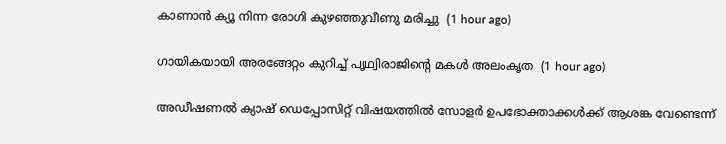കാണാന്‍ ക്യൂ നിന്ന രോഗി കുഴഞ്ഞുവീണു മരിച്ചു  (1 hour ago)

ഗായികയായി അരങ്ങേറ്റം കുറിച്ച് പൃഥ്വിരാജിന്റെ മകള്‍ അലംകൃത  (1 hour ago)

അഡീഷണല്‍ ക്യാഷ് ഡെപ്പോസിറ്റ് വിഷയത്തില്‍ സോളര്‍ ഉപഭോക്താക്കള്‍ക്ക് ആശങ്ക വേണ്ടെന്ന്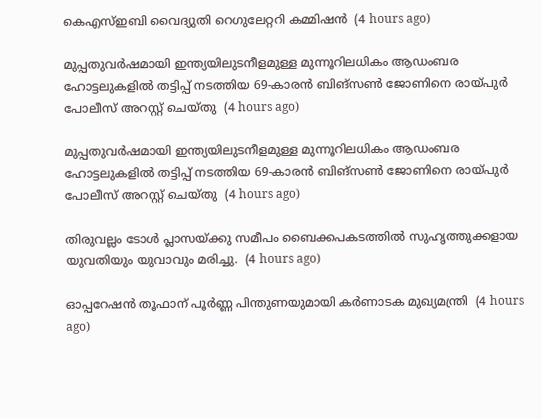കെഎസ്ഇബി വൈദ്യുതി റെഗുലേറ്ററി കമ്മിഷന്‍  (4 hours ago)

മുപ്പതുവർഷമായി ഇന്ത്യയിലുടനീളമുള്ള മുന്നൂറിലധികം ആഡംബര ഹോട്ടലുകളിൽ തട്ടിപ്പ് നടത്തിയ 69-കാരൻ ബിങ്സൺ ജോണിനെ രായ്പുർ പോലീസ് അറസ്റ്റ് ചെയ്തു  (4 hours ago)

മുപ്പതുവർഷമായി ഇന്ത്യയിലുടനീളമുള്ള മുന്നൂറിലധികം ആഡംബര ഹോട്ടലുകളിൽ തട്ടിപ്പ് നടത്തിയ 69-കാരൻ ബിങ്സൺ ജോണിനെ രായ്പുർ പോലീസ് അറസ്റ്റ് ചെയ്തു  (4 hours ago)

തിരുവല്ലം ടോള്‍ പ്ലാസയ്ക്കു സമീപം ബൈക്കപകടത്തില്‍ സുഹൃത്തുക്കളായ യുവതിയും യുവാവും മരിച്ചു.  (4 hours ago)

ഓപ്പറേഷന്‍ തൂഫാന് പൂര്‍ണ്ണ പിന്തുണയുമായി കര്‍ണാടക മുഖ്യമന്ത്രി  (4 hours ago)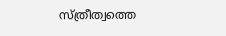സ്ത്രീത്വത്തെ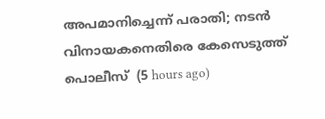അപമാനിച്ചെന്ന് പരാതി; നടൻ വിനായകനെതിരെ കേസെടുത്ത് പൊലീസ്  (5 hours ago)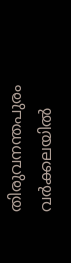തിരുവനന്തപുരം വർക്കലയിൽ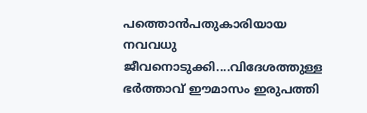പത്തൊൻപതുകാരിയായ നവവധു ജീവനൊടുക്കി....വിദേശത്തുള്ള ഭർത്താവ് ഈമാസം ഇരുപത്തി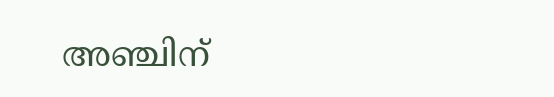അഞ്ചിന്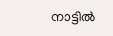നാട്ടിൽ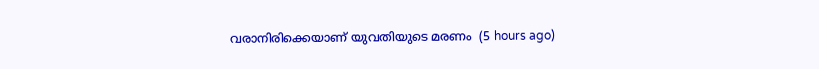വരാനിരിക്കെയാണ് യുവതിയുടെ മരണം  (5 hours ago)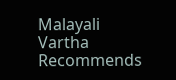Malayali Vartha Recommends